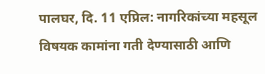पालघर, दि. 11 एप्रिल: नागरिकांच्या महसूल विषयक कामांना गती देण्यासाठी आणि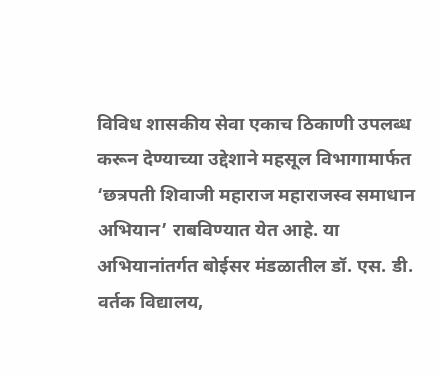विविध शासकीय सेवा एकाच ठिकाणी उपलब्ध करून देण्याच्या उद्देशाने महसूल विभागामार्फत ‘छत्रपती शिवाजी महाराज महाराजस्व समाधान अभियान’ राबविण्यात येत आहे. या अभियानांतर्गत बोईसर मंडळातील डॉ. एस. डी. वर्तक विद्यालय,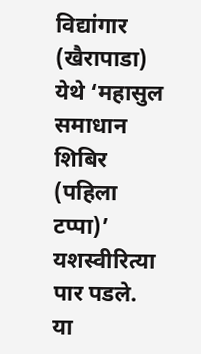विद्यांगार (खैरापाडा) येथे ‘महासुल समाधान शिबिर (पहिला टप्पा)’ यशस्वीरित्या पार पडले.
या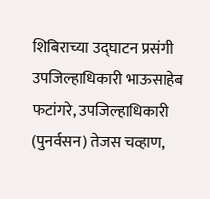शिबिराच्या उद्घाटन प्रसंगी उपजिल्हाधिकारी भाऊसाहेब फटांगरे, उपजिल्हाधिकारी (पुनर्वसन) तेजस चव्हाण,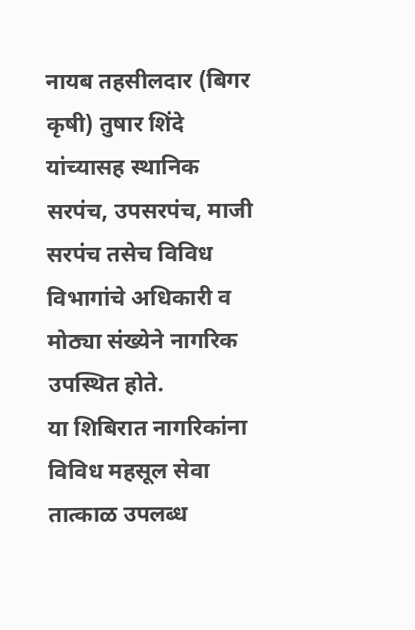नायब तहसीलदार (बिगर कृषी) तुषार शिंदे यांच्यासह स्थानिक सरपंच, उपसरपंच, माजी सरपंच तसेच विविध विभागांचे अधिकारी व मोठ्या संख्येने नागरिक उपस्थित होते.
या शिबिरात नागरिकांना विविध महसूल सेवा तात्काळ उपलब्ध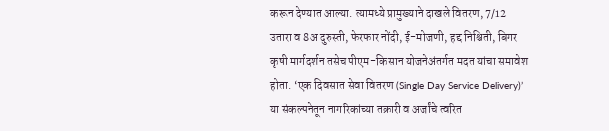करून देण्यात आल्या. त्यामध्ये प्रामुख्याने दाखले वितरण, 7/12 उतारा व 8अ दुरुस्ती, फेरफार नोंदी, ई-मोजणी, हद्द निश्चिती, बिगर कृषी मार्गदर्शन तसेच पीएम-किसान योजनेअंतर्गत मदत यांचा समावेश होता. ‘एक दिवसात सेवा वितरण (Single Day Service Delivery)’ या संकल्पनेतून नागरिकांच्या तक्रारी व अर्जांचे त्वरित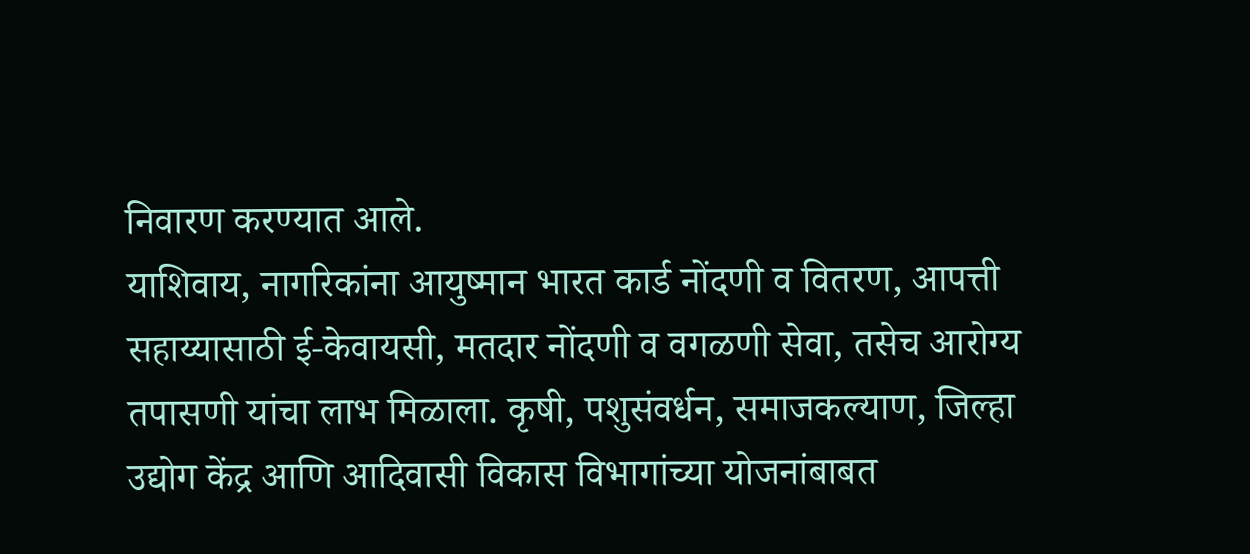निवारण करण्यात आले.
याशिवाय, नागरिकांना आयुष्मान भारत कार्ड नोंदणी व वितरण, आपत्ती सहाय्यासाठी ई-केवायसी, मतदार नोंदणी व वगळणी सेवा, तसेच आरोग्य तपासणी यांचा लाभ मिळाला. कृषी, पशुसंवर्धन, समाजकल्याण, जिल्हा उद्योग केंद्र आणि आदिवासी विकास विभागांच्या योजनांबाबत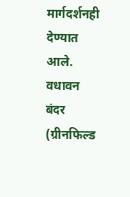मार्गदर्शनही देण्यात आले.
वधावन बंदर (ग्रीनफिल्ड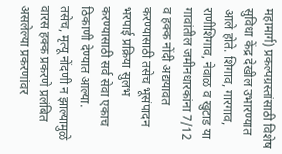महामार्ग) प्रकल्पग्रस्तांसाठी विशेष सुविधा केंद्र देखील उभारण्यात आले होते. शिगाव, गारगाव, राणीशिगाव, नेवाळ व खुटाड या गावांतील जमीनधारकांना 7/12 व हक्क नोंदी अद्ययावत करण्यासाठी तसेच भूसंपादन भरपाई प्रक्रिया सुलभ करण्यासाठी सर्व सेवा एकाच ठिकाणी देण्यात आल्या.
तसेच, मृत्यू नोंदणी न झाल्यामुळे वारस हक्क प्रकरणे प्रलंबित असलेल्या प्रकरणांवर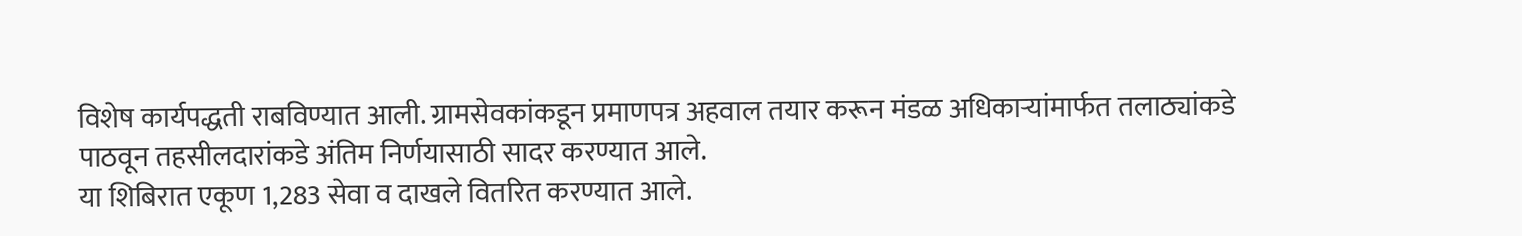विशेष कार्यपद्धती राबविण्यात आली. ग्रामसेवकांकडून प्रमाणपत्र अहवाल तयार करून मंडळ अधिकाऱ्यांमार्फत तलाठ्यांकडे पाठवून तहसीलदारांकडे अंतिम निर्णयासाठी सादर करण्यात आले.
या शिबिरात एकूण 1,283 सेवा व दाखले वितरित करण्यात आले.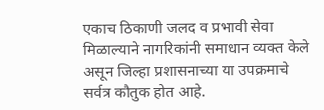एकाच ठिकाणी जलद व प्रभावी सेवा मिळाल्याने नागरिकांनी समाधान व्यक्त केले असून जिल्हा प्रशासनाच्या या उपक्रमाचे सर्वत्र कौतुक होत आहे.